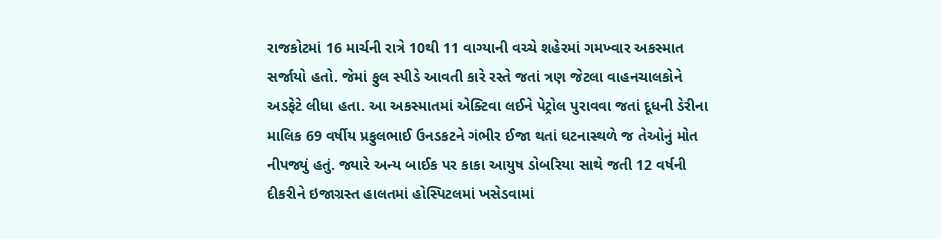રાજકોટમાં 16 માર્ચની રાત્રે 10થી 11 વાગ્યાની વચ્ચે શહેરમાં ગમખ્વાર અકસ્માત સર્જાયો હતો. જેમાં ફુલ સ્પીડે આવતી કારે રસ્તે જતાં ત્રણ જેટલા વાહનચાલકોને અડફેટે લીધા હતા. આ અકસ્માતમાં એક્ટિવા લઈને પેટ્રોલ પુરાવવા જતાં દૂધની ડેરીના માલિક 69 વર્ષીય પ્રફુલભાઈ ઉનડકટને ગંભીર ઈજા થતાં ઘટનાસ્થળે જ તેઓનું મોત નીપજ્યું હતું. જ્યારે અન્ય બાઈક પર કાકા આયુષ ડોબરિયા સાથે જતી 12 વર્ષની દીકરીને ઇજાગ્રસ્ત હાલતમાં હોસ્પિટલમાં ખસેડવામાં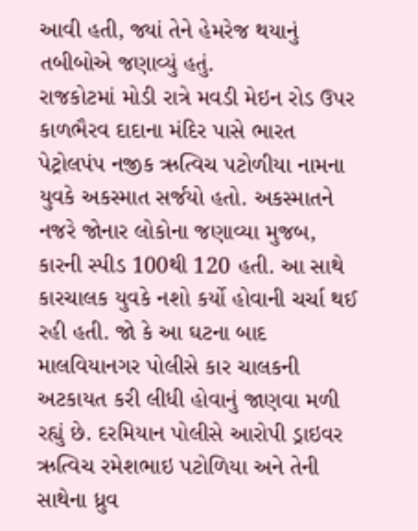આવી હતી, જ્યાં તેને હેમરેજ થયાનું તબીબોએ જણાવ્યું હતું.
રાજકોટમાં મોડી રાત્રે મવડી મેઇન રોડ ઉપર કાળભૈરવ દાદાના મંદિર પાસે ભારત પેટ્રોલપંપ નજીક ઋત્વિચ પટોળીયા નામના યુવકે અકસ્માત સર્જયો હતો. અકસ્માતને નજરે જોનાર લોકોના જણાવ્યા મુજબ, કારની સ્પીડ 100થી 120 હતી. આ સાથે કારચાલક યુવકે નશો કર્યો હોવાની ચર્ચા થઈ રહી હતી. જો કે આ ઘટના બાદ માલવિયાનગર પોલીસે કાર ચાલકની અટકાયત કરી લીધી હોવાનું જાણવા મળી રહ્યું છે. દરમિયાન પોલીસે આરોપી ડ્રાઇવર ઋત્વિચ રમેશભાઇ પટોળિયા અને તેની સાથેના ધ્રુવ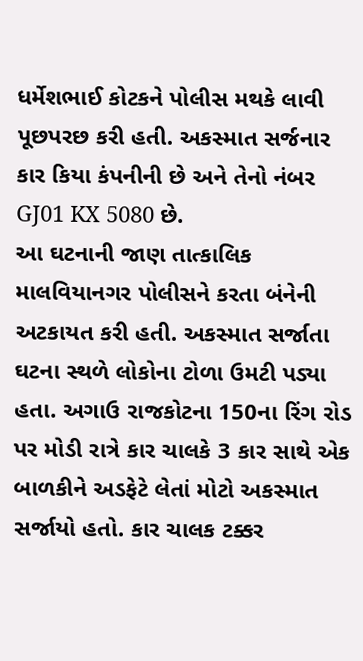ધર્મેશભાઈ કોટકને પોલીસ મથકે લાવી પૂછપરછ કરી હતી. અકસ્માત સર્જનાર કાર કિયા કંપનીની છે અને તેનો નંબર GJ01 KX 5080 છે.
આ ઘટનાની જાણ તાત્કાલિક માલવિયાનગર પોલીસને કરતા બંનેની અટકાયત કરી હતી. અકસ્માત સર્જાતા ઘટના સ્થળે લોકોના ટોળા ઉમટી પડ્યા હતા. અગાઉ રાજકોટના 150ના રિંગ રોડ પર મોડી રાત્રે કાર ચાલકે 3 કાર સાથે એક બાળકીને અડફેટે લેતાં મોટો અકસ્માત સર્જાયો હતો. કાર ચાલક ટક્કર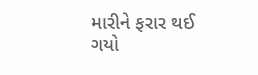મારીને ફરાર થઈ ગયો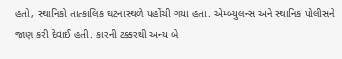હતો, સ્થાનિકો તાત્કાલિક ઘટનાસ્થળે પહોંચી ગયા હતા. એમ્બ્યુલન્સ અને સ્થાનિક પોલીસને જાણ કરી દેવાઈ હતી. કારની ટક્કરથી અન્ય બે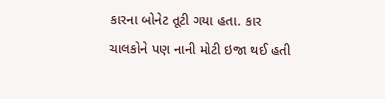કારના બોનેટ તૂટી ગયા હતા. કાર ચાલકોને પણ નાની મોટી ઇજા થઈ હતી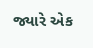જ્યારે એક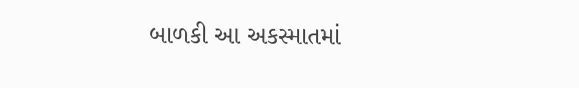બાળકી આ અકસ્માતમાં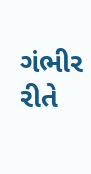ગંભીર રીતે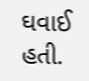ઘવાઈ હતી.